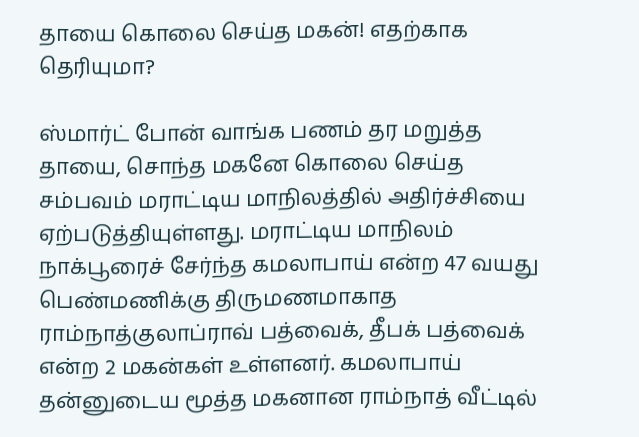தாயை கொலை செய்த மகன்! எதற்காக தெரியுமா?

ஸ்மார்ட் போன் வாங்க பணம் தர மறுத்த தாயை, சொந்த மகனே கொலை செய்த சம்பவம் மராட்டிய மாநிலத்தில் அதிர்ச்சியை ஏற்படுத்தியுள்ளது. மராட்டிய மாநிலம் நாக்பூரைச் சேர்ந்த கமலாபாய் என்ற 47 வயது பெண்மணிக்கு திருமணமாகாத ராம்நாத்குலாப்ராவ் பத்வைக், தீபக் பத்வைக் என்ற 2 மகன்கள் உள்ளனர். கமலாபாய் தன்னுடைய மூத்த மகனான ராம்நாத் வீட்டில்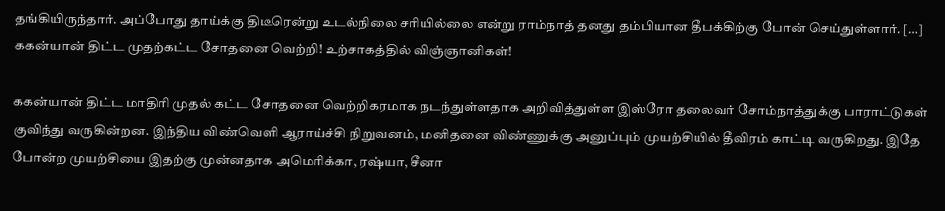தங்கியிருந்தார். அப்போது தாய்க்கு திடீரென்று உடல்நிலை சரியில்லை என்று ராம்நாத் தனது தம்பியான தீபக்கிற்கு போன் செய்துள்ளார். […]
ககன்யான் திட்ட முதற்கட்ட சோதனை வெற்றி! உற்சாகத்தில் விஞ்ஞானிகள்!

ககன்யான் திட்ட மாதிரி முதல் கட்ட சோதனை வெற்றிகரமாக நடந்துள்ளதாக அறிவித்துள்ள இஸ்ரோ தலைவர் சோம்நாத்துக்கு பாராட்டுகள் குவிந்து வருகின்றன. இந்திய விண்வெளி ஆராய்ச்சி நிறுவனம், மனிதனை விண்ணுக்கு அனுப்பும் முயற்சியில் தீவிரம் காட்டி வருகிறது. இதே போன்ற முயற்சியை இதற்கு முன்னதாக அமெரிக்கா, ரஷ்யா, சீனா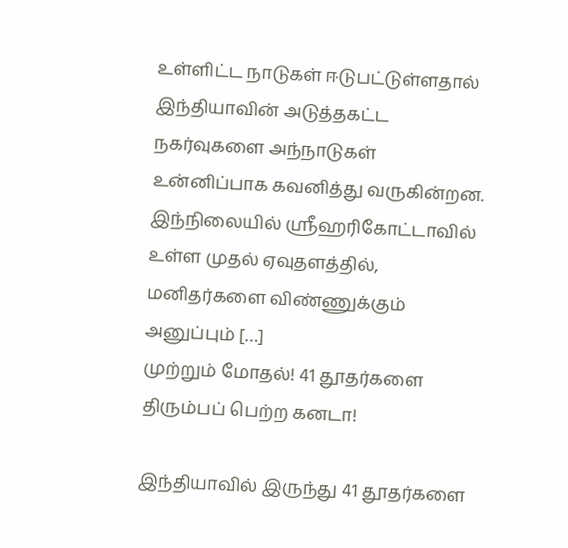உள்ளிட்ட நாடுகள் ஈடுபட்டுள்ளதால் இந்தியாவின் அடுத்தகட்ட நகர்வுகளை அந்நாடுகள் உன்னிப்பாக கவனித்து வருகின்றன. இந்நிலையில் ஸ்ரீஹரிகோட்டாவில் உள்ள முதல் ஏவுதளத்தில், மனிதர்களை விண்ணுக்கும் அனுப்பும் […]
முற்றும் மோதல்! 41 தூதர்களை திரும்பப் பெற்ற கனடா!

இந்தியாவில் இருந்து 41 தூதர்களை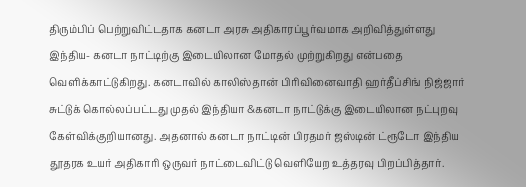திரும்பிப் பெற்றுவிட்டதாக கனடா அரசு அதிகாரப்பூர்வமாக அறிவித்துள்ளது இந்திய- கனடா நாட்டிற்கு இடையிலான மோதல் முற்றுகிறது என்பதை வெளிக்காட்டுகிறது. கனடாவில் காலிஸ்தான் பிரிவினைவாதி ஹர்தீப்சிங் நிஜ்ஜார் சுட்டுக் கொல்லப்பட்டது முதல் இந்தியா &கனடா நாட்டுக்கு இடையிலான நட்புறவு கேள்விக்குறியானது. அதனால் கனடா நாட்டின் பிரதமர் ஜஸ்டின் ட்ரூடோ இந்திய தூதரக உயர் அதிகாரி ஒருவர் நாட்டைவிட்டு வெளியேற உத்தரவு பிறப்பித்தார்.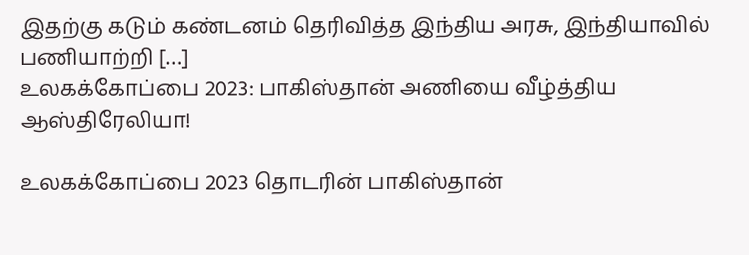இதற்கு கடும் கண்டனம் தெரிவித்த இந்திய அரசு, இந்தியாவில் பணியாற்றி […]
உலகக்கோப்பை 2023: பாகிஸ்தான் அணியை வீழ்த்திய ஆஸ்திரேலியா!

உலகக்கோப்பை 2023 தொடரின் பாகிஸ்தான்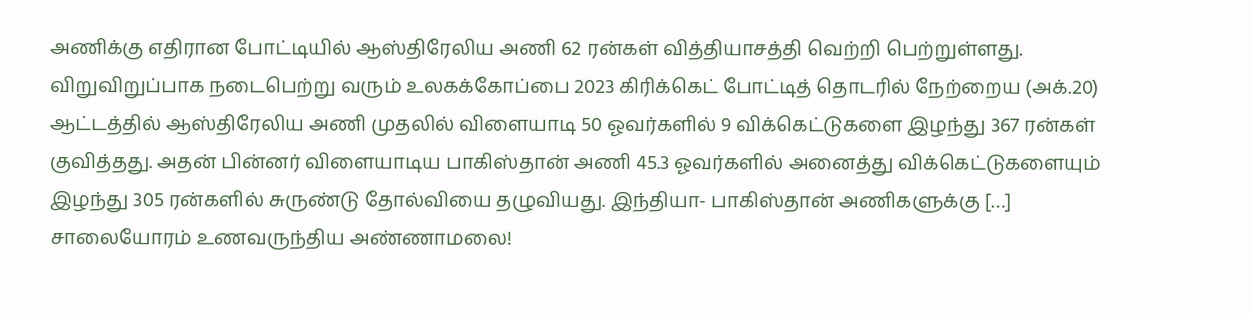அணிக்கு எதிரான போட்டியில் ஆஸ்திரேலிய அணி 62 ரன்கள் வித்தியாசத்தி வெற்றி பெற்றுள்ளது. விறுவிறுப்பாக நடைபெற்று வரும் உலகக்கோப்பை 2023 கிரிக்கெட் போட்டித் தொடரில் நேற்றைய (அக்.20) ஆட்டத்தில் ஆஸ்திரேலிய அணி முதலில் விளையாடி 50 ஓவர்களில் 9 விக்கெட்டுகளை இழந்து 367 ரன்கள் குவித்தது. அதன் பின்னர் விளையாடிய பாகிஸ்தான் அணி 45.3 ஓவர்களில் அனைத்து விக்கெட்டுகளையும் இழந்து 305 ரன்களில் சுருண்டு தோல்வியை தழுவியது. இந்தியா- பாகிஸ்தான் அணிகளுக்கு […]
சாலையோரம் உணவருந்திய அண்ணாமலை!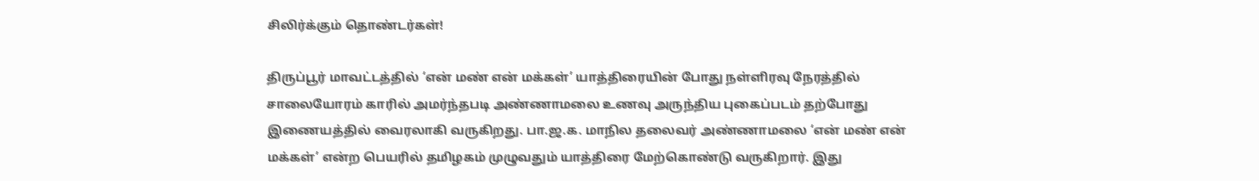சிலிர்க்கும் தொண்டர்கள்!

திருப்பூர் மாவட்டத்தில் ‘என் மண் என் மக்கள்’ யாத்திரையின் போது நள்ளிரவு நேரத்தில் சாலையோரம் காரில் அமர்ந்தபடி அண்ணாமலை உணவு அருந்திய புகைப்படம் தற்போது இணையத்தில் வைரலாகி வருகிறது. பா.ஜ.க. மாநில தலைவர் அண்ணாமலை ‘என் மண் என் மக்கள்’ என்ற பெயரில் தமிழகம் முழுவதும் யாத்திரை மேற்கொண்டு வருகிறார். இது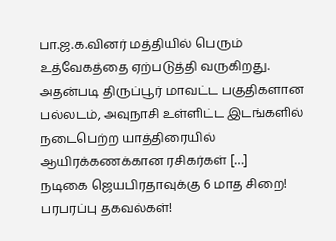பா.ஜ.க.வினர் மத்தியில் பெரும் உத்வேகத்தை ஏற்படுத்தி வருகிறது. அதன்படி திருப்பூர் மாவட்ட பகுதிகளான பல்லடம், அவுநாசி உள்ளிட்ட இடங்களில் நடைபெற்ற யாத்திரையில் ஆயிரக்கணக்கான ரசிகர்கள் […]
நடிகை ஜெயபிரதாவுக்கு 6 மாத சிறை! பரபரப்பு தகவல்கள்!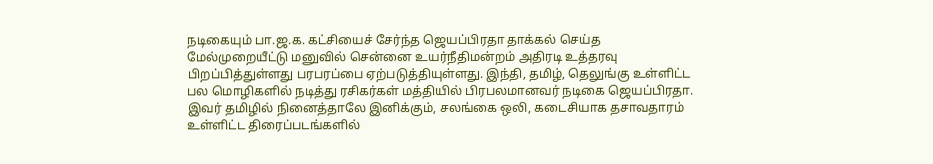நடிகையும் பா.ஜ.க. கட்சியைச் சேர்ந்த ஜெயப்பிரதா தாக்கல் செய்த மேல்முறையீட்டு மனுவில் சென்னை உயர்நீதிமன்றம் அதிரடி உத்தரவு பிறப்பித்துள்ளது பரபரப்பை ஏற்படுத்தியுள்ளது. இந்தி, தமிழ், தெலுங்கு உள்ளிட்ட பல மொழிகளில் நடித்து ரசிகர்கள் மத்தியில் பிரபலமானவர் நடிகை ஜெயப்பிரதா. இவர் தமிழில் நினைத்தாலே இனிக்கும், சலங்கை ஒலி, கடைசியாக தசாவதாரம் உள்ளிட்ட திரைப்படங்களில்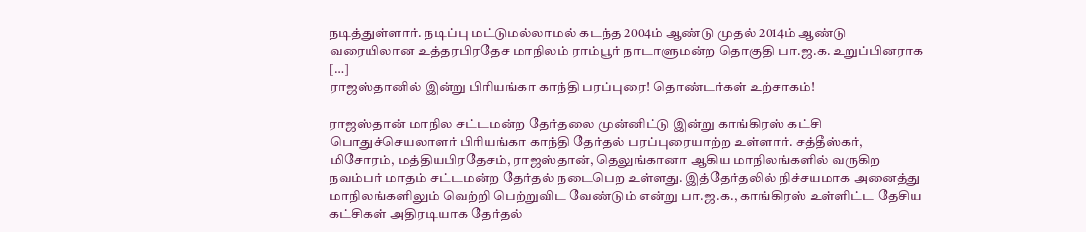நடித்துள்ளார். நடிப்பு மட்டுமல்லாமல் கடந்த 2004ம் ஆண்டு முதல் 2014ம் ஆண்டு வரையிலான உத்தரபிரதேச மாநிலம் ராம்பூர் நாடாளுமன்ற தொகுதி பா.ஜ.க. உறுப்பினராக […]
ராஜஸ்தானில் இன்று பிரியங்கா காந்தி பரப்புரை! தொண்டர்கள் உற்சாகம்!

ராஜஸ்தான் மாநில சட்டமன்ற தேர்தலை முன்னிட்டு இன்று காங்கிரஸ் கட்சி பொதுச்செயலாளர் பிரியங்கா காந்தி தேர்தல் பரப்புரையாற்ற உள்ளார். சத்தீஸ்கர், மிசோரம், மத்தியபிரதேசம், ராஜஸ்தான், தெலுங்கானா ஆகிய மாநிலங்களில் வருகிற நவம்பர் மாதம் சட்டமன்ற தேர்தல் நடைபெற உள்ளது. இத்தேர்தலில் நிச்சயமாக அனைத்து மாநிலங்களிலும் வெற்றி பெற்றுவிட வேண்டும் என்று பா.ஜ.க., காங்கிரஸ் உள்ளிட்ட தேசிய கட்சிகள் அதிரடியாக தேர்தல்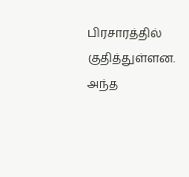பிரசாரத்தில் குதித்துள்ளன. அந்த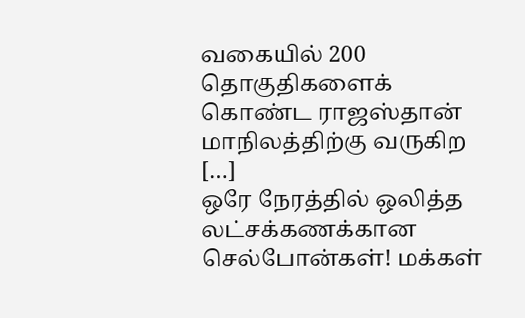வகையில் 200 தொகுதிகளைக் கொண்ட ராஜஸ்தான் மாநிலத்திற்கு வருகிற […]
ஒரே நேரத்தில் ஒலித்த லட்சக்கணக்கான செல்போன்கள்! மக்கள்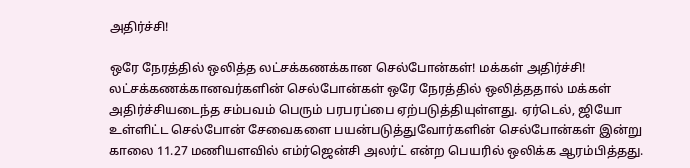அதிர்ச்சி!

ஒரே நேரத்தில் ஒலித்த லட்சக்கணக்கான செல்போன்கள்! மக்கள் அதிர்ச்சி! லட்சக்கணக்கானவர்களின் செல்போன்கள் ஒரே நேரத்தில் ஒலித்ததால் மக்கள் அதிர்ச்சியடைந்த சம்பவம் பெரும் பரபரப்பை ஏற்படுத்தியுள்ளது. ஏர்டெல், ஜியோ உள்ளிட்ட செல்போன் சேவைகளை பயன்படுத்துவோர்களின் செல்போன்கள் இன்று காலை 11.27 மணியளவில் எம்ர்ஜென்சி அலர்ட் என்ற பெயரில் ஒலிக்க ஆரம்பித்தது.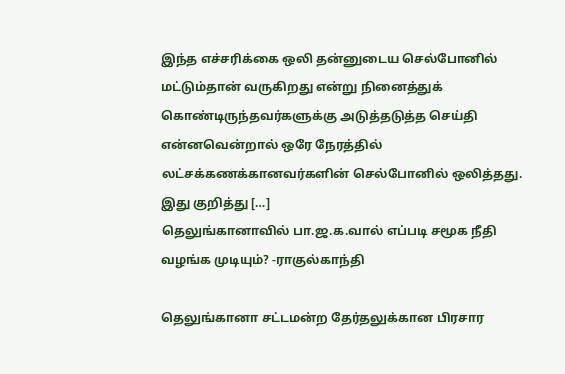இந்த எச்சரிக்கை ஒலி தன்னுடைய செல்போனில் மட்டும்தான் வருகிறது என்று நினைத்துக் கொண்டிருந்தவர்களுக்கு அடுத்தடுத்த செய்தி என்னவென்றால் ஒரே நேரத்தில் லட்சக்கணக்கானவர்களின் செல்போனில் ஒலித்தது. இது குறித்து […]
தெலுங்கானாவில் பா.ஜ.க.வால் எப்படி சமூக நீதி வழங்க முடியும்? -ராகுல்காந்தி

தெலுங்கானா சட்டமன்ற தேர்தலுக்கான பிரசார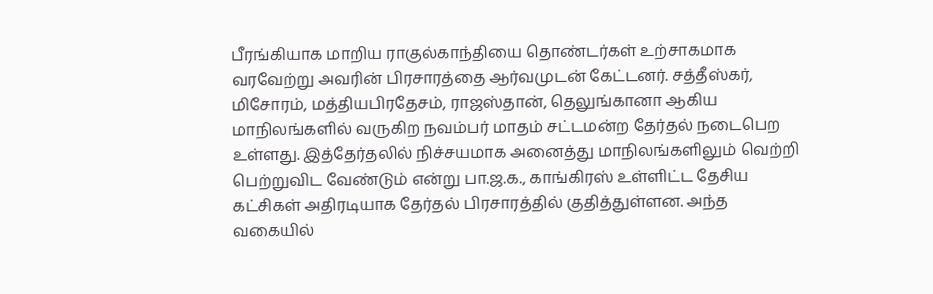பீரங்கியாக மாறிய ராகுல்காந்தியை தொண்டர்கள் உற்சாகமாக வரவேற்று அவரின் பிரசாரத்தை ஆர்வமுடன் கேட்டனர். சத்தீஸ்கர், மிசோரம், மத்தியபிரதேசம், ராஜஸ்தான், தெலுங்கானா ஆகிய மாநிலங்களில் வருகிற நவம்பர் மாதம் சட்டமன்ற தேர்தல் நடைபெற உள்ளது. இத்தேர்தலில் நிச்சயமாக அனைத்து மாநிலங்களிலும் வெற்றி பெற்றுவிட வேண்டும் என்று பா.ஜ.க., காங்கிரஸ் உள்ளிட்ட தேசிய கட்சிகள் அதிரடியாக தேர்தல் பிரசாரத்தில் குதித்துள்ளன. அந்த வகையில்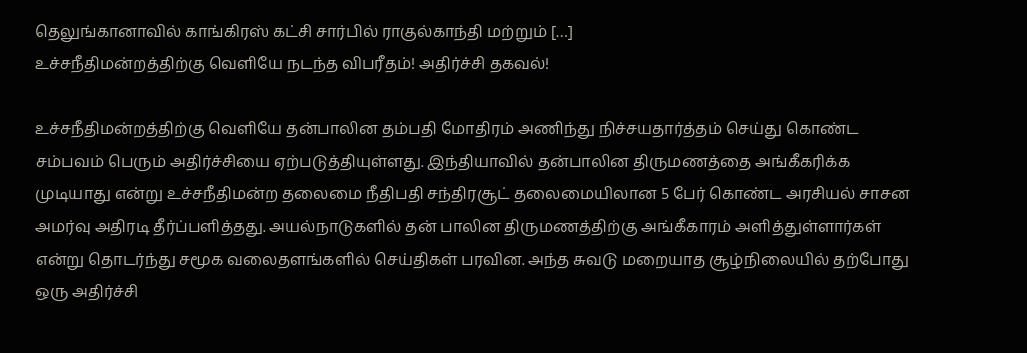தெலுங்கானாவில் காங்கிரஸ் கட்சி சார்பில் ராகுல்காந்தி மற்றும் […]
உச்சநீதிமன்றத்திற்கு வெளியே நடந்த விபரீதம்! அதிர்ச்சி தகவல்!

உச்சநீதிமன்றத்திற்கு வெளியே தன்பாலின தம்பதி மோதிரம் அணிந்து நிச்சயதார்த்தம் செய்து கொண்ட சம்பவம் பெரும் அதிர்ச்சியை ஏற்படுத்தியுள்ளது. இந்தியாவில் தன்பாலின திருமணத்தை அங்கீகரிக்க முடியாது என்று உச்சநீதிமன்ற தலைமை நீதிபதி சந்திரசூட் தலைமையிலான 5 பேர் கொண்ட அரசியல் சாசன அமர்வு அதிரடி தீர்ப்பளித்தது. அயல்நாடுகளில் தன் பாலின திருமணத்திற்கு அங்கீகாரம் அளித்துள்ளார்கள் என்று தொடர்ந்து சமூக வலைதளங்களில் செய்திகள் பரவின. அந்த சுவடு மறையாத சூழ்நிலையில் தற்போது ஒரு அதிர்ச்சி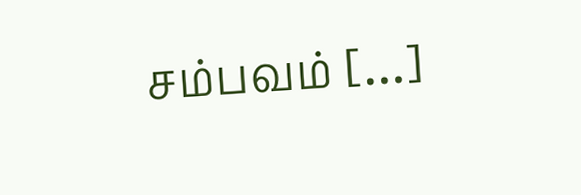சம்பவம் […]